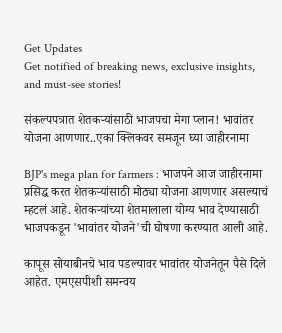Get Updates
Get notified of breaking news, exclusive insights, and must-see stories!

संकल्पपत्रात शेतकऱ्यांसाठी भाजपचा मेगा प्लान! भावांतर योजना आणणार..एका क्लिकवर समजून घ्या जाहीरनामा

BJP's mega plan for farmers : भाजपने आज जाहीरनामा प्रसिद्ध करत शेतकऱ्यांसाठी मोठ्या योजना आणणार असल्याचं म्हटलं आहे. शेतकऱ्यांच्या शेतमालाला योग्य भाव देण्यासाठी भाजपकडून 'भावांतर योजने'ची घोषणा करण्यात आली आहे.

कापूस सोयाबीनचे भाव पडल्यावर भावांतर योजनेतून पैसे दिले आहेत. एमएसपीशी समन्वय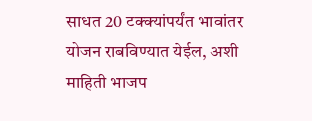साधत 20 टक्क्यांपर्यंत भावांतर योजन राबविण्यात येईल, अशी माहिती भाजप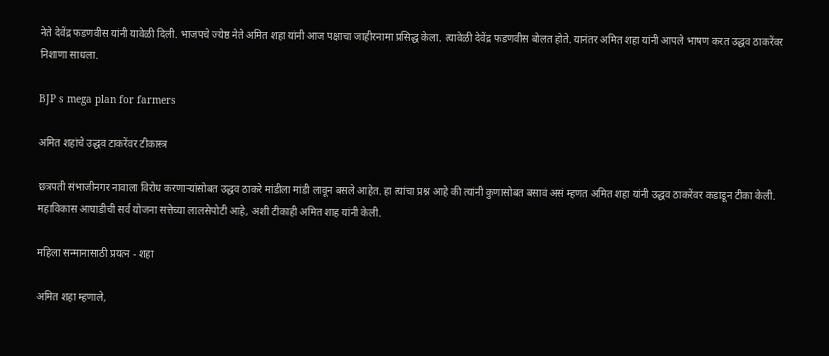नेते देवेंद्र फडणवीस यांनी यावेळी दिली. भाजपचे ज्येष्ठ नेते अमित शहा यांनी आज पक्षाचा जाहीरनामा प्रसिद्ध केला. त्यावेळी देवेंद्र फडणवीस बोलत होते. यानंतर अमित शहा यांनी आपले भाषण करत उद्धव ठाकरेंवर निशाणा साधला.

BJP s mega plan for farmers

अमित शहांचे उद्धव टाकरेंवर टीकास्त्र

छत्रपती संभाजीनगर नावाला विरोध करणाऱ्यांसोबत उद्धव ठाकरे मांडीला मांडी लावून बसले आहेत. हा त्यांचा प्रश्न आहे की त्यांनी कुणासोबत बसावं असं म्हणत अमित शहा यांनी उद्धव ठाकरेंवर कडाडून टीका केली. महाविकास आघाडीची सर्व योजना सत्तेच्या लालसेपोटी आहे, अशी टीकाही अमित शाह यांनी केली.

महिला सन्मानासाठी प्रयत्न - शहा

अमित शहा म्हणाले,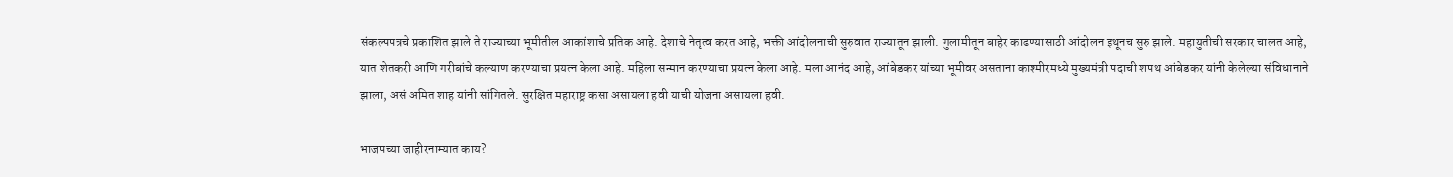संकल्पपत्रचे प्रकाशित झाले ते राज्याच्या भूमीतील आकांशाचे प्रतिक आहे. देशाचे नेतृत्व करत आहे, भक्ती आंदोलनाची सुरुवात राज्यातून झाली. गुलामीतून बाहेर काढण्यासाठी आंदोलन इथूनच सुरु झाले. महायुतीची सरकार चालत आहे, यात शेतकरी आणि गरीबांचे कल्याण करण्याचा प्रयत्न केला आहे. महिला सन्मान करण्याचा प्रयत्न केला आहे. मला आनंद आहे, आंबेडकर यांच्या भूमीवर असताना काश्मीरमध्ये मुख्यमंत्री पदाची शपथ आंबेडकर यांनी केलेल्या संविधानाने झाला, असं अमित शाह यांनी सांगितले. सुरक्षित महाराष्ट्र कसा असायला हवी याची योजना असायला हवी.

भाजपच्या जाहीरनाम्यात काय?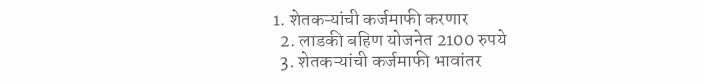1. शेतकऱ्यांची कर्जमाफी करणार
  2. लाडकी बहिण योजनेत 2100 रुपये
  3. शेतकऱ्यांची कर्जमाफी भावांतर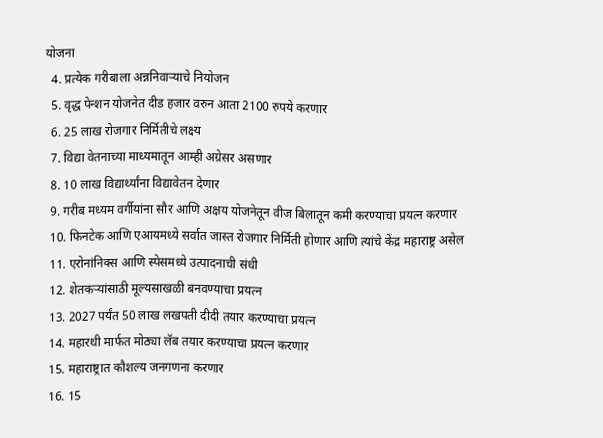योजना
  4. प्रत्येक गरीबाला अन्ननिवाऱ्याचे नियोजन
  5. वृद्ध पेन्शन योजनेत दीड हजार वरुन आता 2100 रुपये करणार
  6. 25 लाख रोजगार निर्मितीचे लक्ष्य
  7. विद्या वेतनाच्या माध्यमातून आम्ही अग्रेसर असणार
  8. 10 लाख विद्यार्थ्यांना विद्यावेतन देणार
  9. गरीब मध्यम वर्गीयांना सौर आणि अक्षय योजनेतून वीज बिलातून कमी करण्याचा प्रयत्न करणार
  10. फिनटेक आणि एआयमध्ये सर्वात जास्त रोजगार निर्मिती होणार आणि त्यांचे केंद्र महाराष्ट्र असेल
  11. एरोनांनिक्स आणि स्पेसमध्ये उत्पादनाची संधी
  12. शेतकऱ्यांसाठी मूल्यसाखळी बनवण्याचा प्रयत्न
  13. 2027 पर्यंत 50 लाख लखपती दीदी तयार करण्याचा प्रयत्न
  14. महारथी मार्फत मोठ्या लॅब तयार करण्याचा प्रयत्न करणार
  15. महाराष्ट्रात कौशल्य जनगणना करणार
  16. 15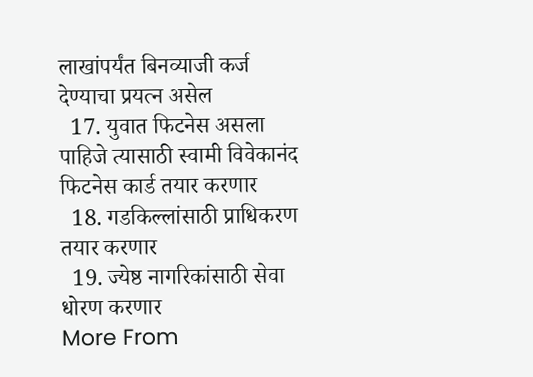लाखांपर्यंत बिनव्याजी कर्ज देण्याचा प्रयत्न असेल
  17. युवात फिटनेस असला पाहिजे त्यासाठी स्वामी विवेकानंद फिटनेस कार्ड तयार करणार
  18. गडकिल्लांसाठी प्राधिकरण तयार करणार
  19. ज्येष्ठ नागरिकांसाठी सेवा धोरण करणार
More From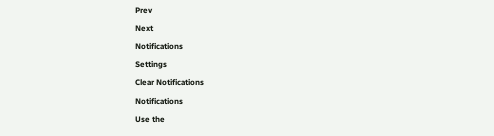Prev
Next
Notifications
Settings
Clear Notifications
Notifications
Use the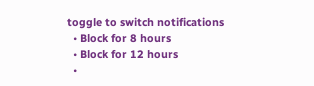toggle to switch notifications
  • Block for 8 hours
  • Block for 12 hours
  •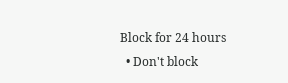Block for 24 hours
  • Don't block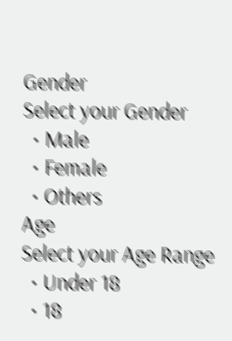Gender
Select your Gender
  • Male
  • Female
  • Others
Age
Select your Age Range
  • Under 18
  • 18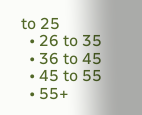to 25
  • 26 to 35
  • 36 to 45
  • 45 to 55
  • 55+